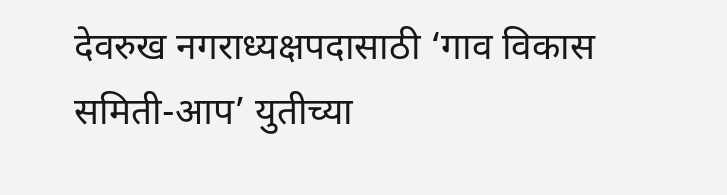देवरुख नगराध्यक्षपदासाठी ‘गाव विकास समिती-आप’ युतीच्या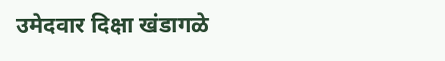उमेदवार दिक्षा खंडागळे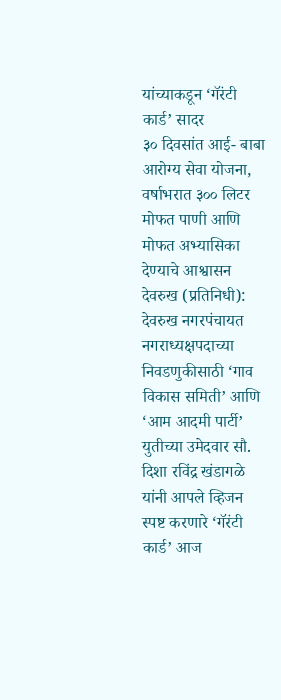यांच्याकडून ‘गॅरंटी कार्ड’ सादर
३० दिवसांत आई- बाबा आरोग्य सेवा योजना, वर्षाभरात ३०० लिटर मोफत पाणी आणि मोफत अभ्यासिका देण्याचे आश्वासन
देवरुख (प्रतिनिधी):
देवरुख नगरपंचायत नगराध्यक्षपदाच्या निवडणुकीसाठी ‘गाव विकास समिती’ आणि ‘आम आदमी पार्टी’ युतीच्या उमेदवार सौ. दिशा रविंद्र खंडागळे यांनी आपले व्हिजन स्पष्ट करणारे ‘गॅरंटी कार्ड’ आज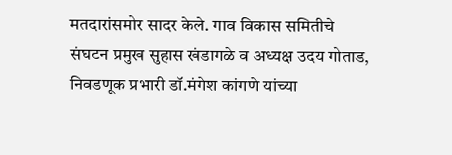मतदारांसमोर सादर केले. गाव विकास समितीचे संघटन प्रमुख सुहास खंडागळे व अध्यक्ष उदय गोताड, निवडणूक प्रभारी डॉ.मंगेश कांगणे यांच्या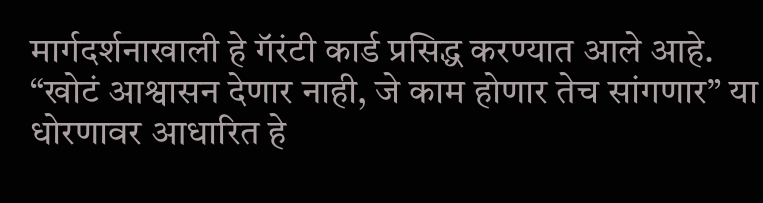मार्गदर्शनाखाली हे गॅरंटी कार्ड प्रसिद्ध करण्यात आले आहे.
“खोटं आश्वासन देणार नाही, जे काम होणार तेच सांगणार” या धोरणावर आधारित हे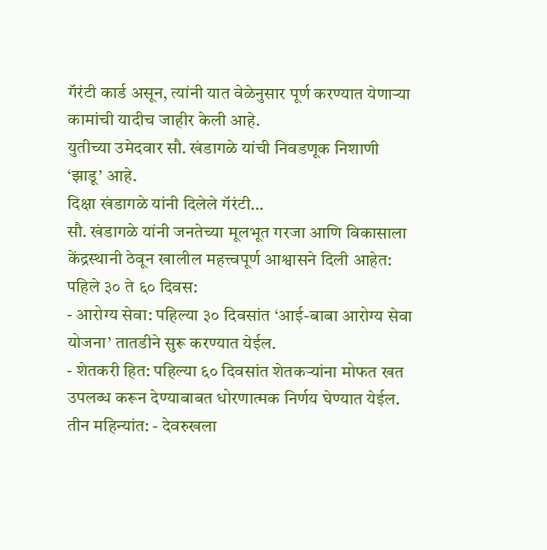गॅरंटी कार्ड असून, त्यांनी यात वेळेनुसार पूर्ण करण्यात येणाऱ्या कामांची यादीच जाहीर केली आहे.
युतीच्या उमेदवार सौ. खंडागळे यांची निवडणूक निशाणी ‘झाडू’ आहे.
दिक्षा खंडागळे यांनी दिलेले गॅरंटी…
सौ. खंडागळे यांनी जनतेच्या मूलभूत गरजा आणि विकासाला केंद्रस्थानी ठेवून खालील महत्त्वपूर्ण आश्वासने दिली आहेत:
पहिले ३० ते ६० दिवस:
- आरोग्य सेवा: पहिल्या ३० दिवसांत ‘आई-बाबा आरोग्य सेवा योजना’ तातडीने सुरू करण्यात येईल.
- शेतकरी हित: पहिल्या ६० दिवसांत शेतकऱ्यांना मोफत खत उपलब्ध करून देण्याबाबत धोरणात्मक निर्णय घेण्यात येईल.
तीन महिन्यांत: - देवरुखला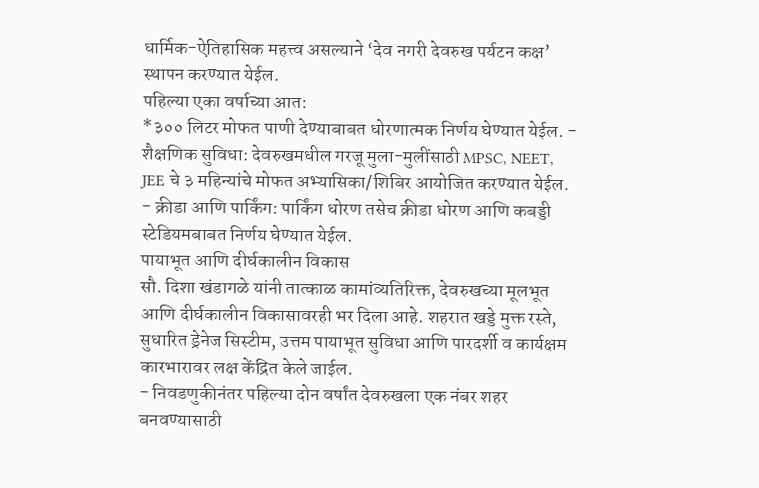धार्मिक-ऐतिहासिक महत्त्व असल्याने ‘देव नगरी देवरुख पर्यटन कक्ष’ स्थापन करण्यात येईल.
पहिल्या एका वर्षाच्या आत:
*३०० लिटर मोफत पाणी देण्याबाबत धोरणात्मक निर्णय घेण्यात येईल. - शैक्षणिक सुविधा: देवरुखमधील गरजू मुला-मुलींसाठी MPSC, NEET, JEE चे ३ महिन्यांचे मोफत अभ्यासिका/शिबिर आयोजित करण्यात येईल.
- क्रीडा आणि पार्किंग: पार्किंग धोरण तसेच क्रीडा धोरण आणि कबड्डी स्टेडियमबाबत निर्णय घेण्यात येईल.
पायाभूत आणि दीर्घकालीन विकास
सौ. दिशा खंडागळे यांनी तात्काळ कामांव्यतिरिक्त, देवरुखच्या मूलभूत आणि दीर्घकालीन विकासावरही भर दिला आहे. शहरात खड्डे मुक्त रस्ते, सुधारित ड्रेनेज सिस्टीम, उत्तम पायाभूत सुविधा आणि पारदर्शी व कार्यक्षम कारभारावर लक्ष केंद्रित केले जाईल.
- निवडणुकीनंतर पहिल्या दोन वर्षांत देवरुखला एक नंबर शहर बनवण्यासाठी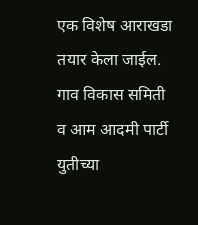एक विशेष आराखडा तयार केला जाईल. गाव विकास समिती व आम आदमी पार्टी युतीच्या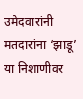उमेदवारांनी मतदारांना ‘झाडू’ या निशाणीवर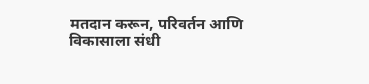मतदान करून, परिवर्तन आणि विकासाला संधी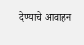देण्याचे आवाहन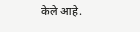केले आहे.